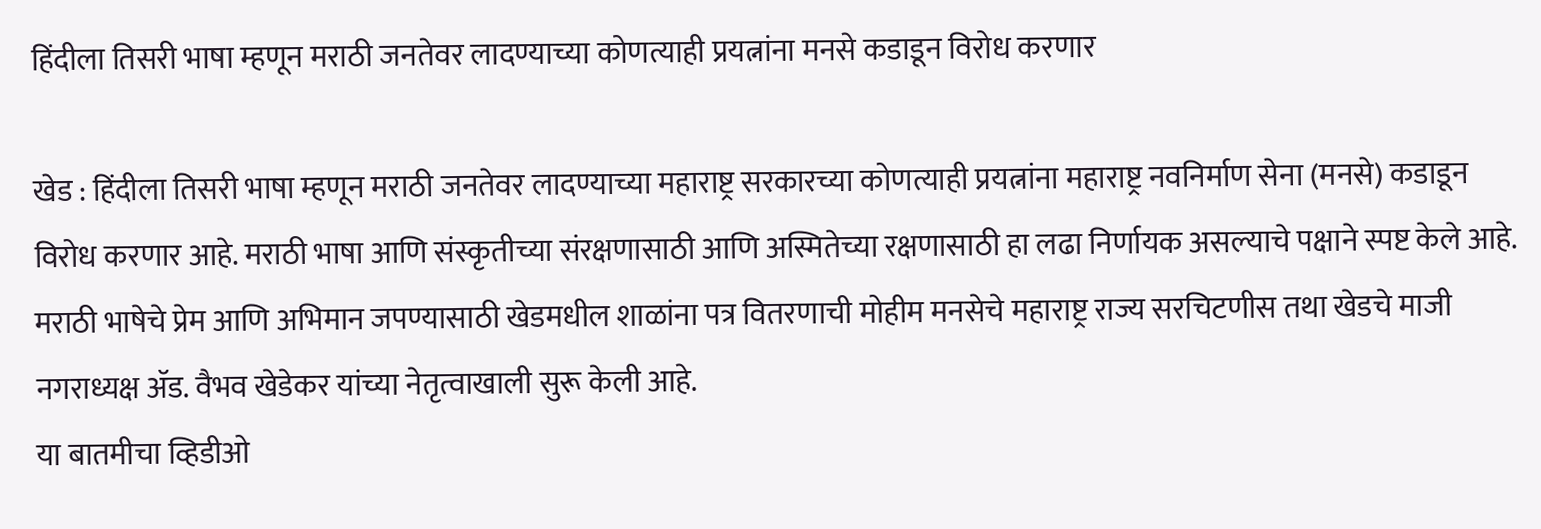हिंदीला तिसरी भाषा म्हणून मराठी जनतेवर लादण्याच्या कोणत्याही प्रयत्नांना मनसे कडाडून विरोध करणार

खेड : हिंदीला तिसरी भाषा म्हणून मराठी जनतेवर लादण्याच्या महाराष्ट्र सरकारच्या कोणत्याही प्रयत्नांना महाराष्ट्र नवनिर्माण सेना (मनसे) कडाडून विरोध करणार आहे. मराठी भाषा आणि संस्कृतीच्या संरक्षणासाठी आणि अस्मितेच्या रक्षणासाठी हा लढा निर्णायक असल्याचे पक्षाने स्पष्ट केले आहे. मराठी भाषेचे प्रेम आणि अभिमान जपण्यासाठी खेडमधील शाळांना पत्र वितरणाची मोहीम मनसेचे महाराष्ट्र राज्य सरचिटणीस तथा खेडचे माजी नगराध्यक्ष ॲड. वैभव खेडेकर यांच्या नेतृत्वाखाली सुरू केली आहे.
या बातमीचा व्हिडीओ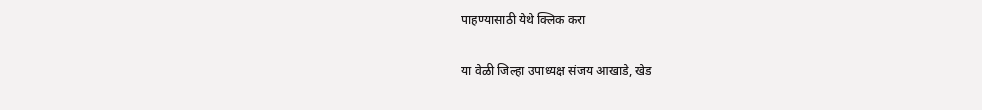पाहण्यासाठी येथे क्लिक करा

या वेळी जिल्हा उपाध्यक्ष संजय आखाडे, खेड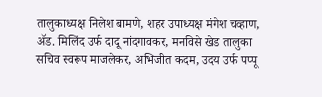तालुकाध्यक्ष निलेश बामणे, शहर उपाध्यक्ष मंगेश चव्हाण, ॲड. मिलिंद उर्फ दादू नांदगावकर, मनविसे खेड तालुका सचिव स्वरूप माजलेकर, अभिजीत कदम, उदय उर्फ पप्पू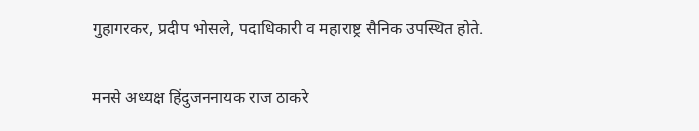गुहागरकर, प्रदीप भोसले, पदाधिकारी व महाराष्ट्र सैनिक उपस्थित होते.

मनसे अध्यक्ष हिंदुजननायक राज ठाकरे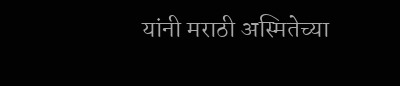यांनी मराठी अस्मितेच्या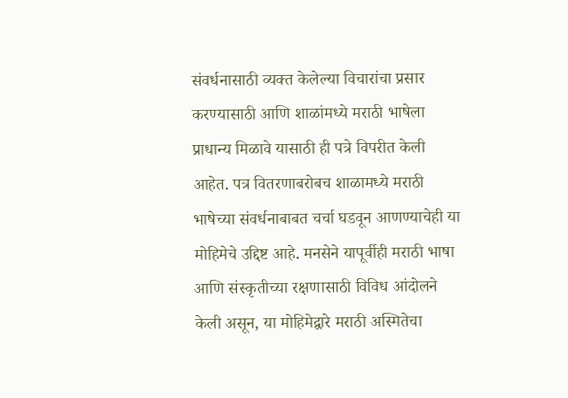संवर्धनासाठी व्यक्त केलेल्या विचारांचा प्रसार करण्यासाठी आणि शाळांमध्ये मराठी भाषेला प्राधान्य मिळावे यासाठी ही पत्रे विपरीत केली आहेत. पत्र वितरणाबरोबच शाळामध्ये मराठी भाषेच्या संवर्धनाबाबत चर्चा घडवून आणण्याचेही या मोहिमेचे उद्दिष्ट आहे. मनसेने यापूर्वीही मराठी भाषा आणि संस्कृतीच्या रक्षणासाठी विविध आंदोलने केली असून, या मोहिमेद्वारे मराठी अस्मितेचा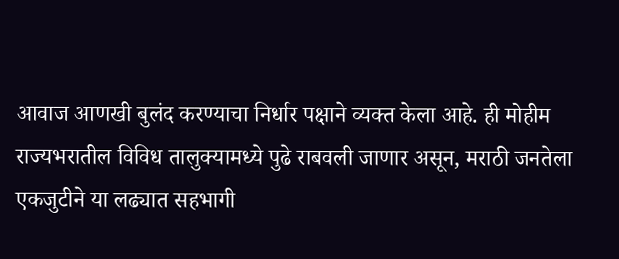आवाज आणखी बुलंद करण्याचा निर्धार पक्षाने व्यक्त केला आहे. ही मोहीम राज्यभरातील विविध तालुक्यामध्ये पुढे राबवली जाणार असून, मराठी जनतेला एकजुटीने या लढ्यात सहभागी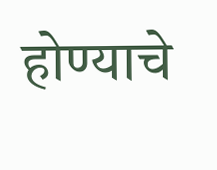होण्याचे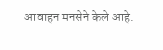आवाहन मनसेने केले आहे.